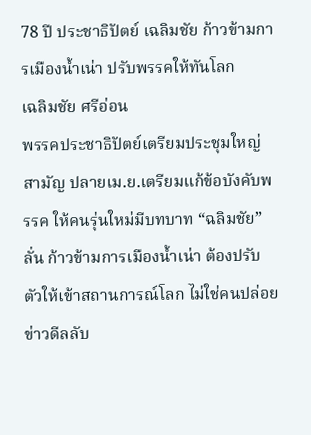78 ปี ประชาธิปัตย์ เฉลิมชัย ก้าวข้ามการเมืองน้ำเน่า ปรับพรรคให้ทันโลก
เฉลิมชัย ศรีอ่อน
พรรคประชาธิปัตย์เตรียมประชุมใหญ่สามัญ ปลายเม.ย.เตรียมแก้ข้อบังคับพรรค ให้คนรุ่นใหม่มีบทบาท “ฉลิมชัย”ลั่น ก้าวข้ามการเมืองน้ำเน่า ต้องปรับตัวให้เข้าสถานการณ์โลก ไม่ใช่คนปล่อยข่าวดีลลับ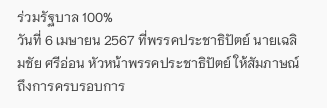ร่วมรัฐบาล 100%
วันที่ 6 เมษายน 2567 ที่พรรคประชาธิปัตย์ นายเฉลิมชัย ศรีอ่อน หัวหน้าพรรคประชาธิปัตย์ ให้สัมภาษณ์ถึงการครบรอบการ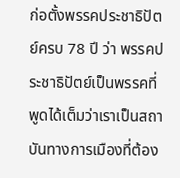ก่อตั้งพรรคประชาธิปัตย์ครบ 78 ปี ว่า พรรคประชาธิปัตย์เป็นพรรคที่พูดได้เต็มว่าเราเป็นสถาบันทางการเมืองที่ต้อง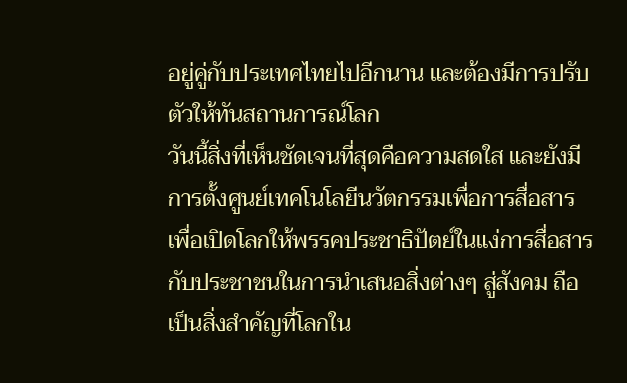อยู่คู่กับประเทศไทยไปอีกนาน และต้องมีการปรับตัวให้ทันสถานการณ์โลก
วันนี้สิ่งที่เห็นชัดเจนที่สุดคือความสดใส และยังมีการตั้งศูนย์เทคโนโลยีนวัตกรรมเพื่อการสื่อสาร เพื่อเปิดโลกให้พรรคประชาธิปัตย์ในแง่การสื่อสารกับประชาชนในการนำเสนอสิ่งต่างๆ สู่สังคม ถือเป็นสิ่งสำคัญที่โลกใน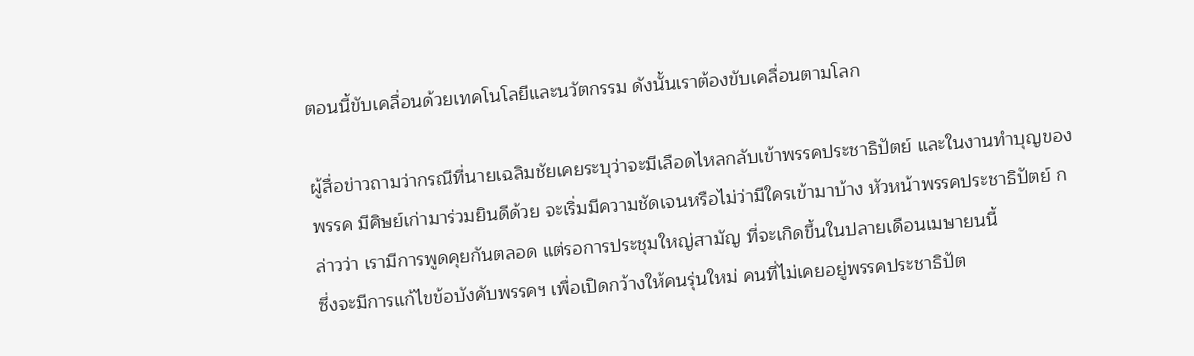ตอนนี้ขับเคลื่อนด้วยเทคโนโลยีและนวัตกรรม ดังนั้นเราต้องขับเคลื่อนตามโลก

ผู้สื่อข่าวถามว่ากรณีที่นายเฉลิมชัยเคยระบุว่าจะมีเลือดไหลกลับเข้าพรรคประชาธิปัตย์ และในงานทำบุญของพรรค มีศิษย์เก่ามาร่วมยินดีด้วย จะเริ่มมีความชัดเจนหรือไม่ว่ามีใครเข้ามาบ้าง หัวหน้าพรรคประชาธิปัตย์ กล่าวว่า เรามีการพูดคุยกันตลอด แต่รอการประชุมใหญ่สามัญ ที่จะเกิดขึ้นในปลายเดือนเมษายนนี้
ซึ่งจะมีการแก้ไขข้อบังคับพรรคฯ เพื่อเปิดกว้างให้คนรุ่นใหม่ คนที่ไม่เคยอยู่พรรคประชาธิปัต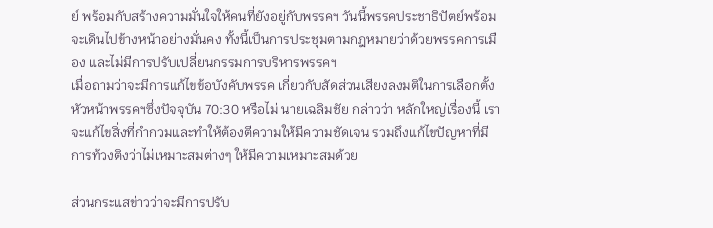ย์ พร้อมกับสร้างความมั่นใจให้คนที่ยังอยู่กับพรรคฯ วันนี้พรรคประชาธิปัตย์พร้อมจะเดินไปข้างหน้าอย่างมั่นคง ทั้งนี้เป็นการประชุมตามกฎหมายว่าด้วยพรรคการเมือง และไม่มีการปรับเปลี่ยนกรรมการบริหารพรรคฯ
เมื่อถามว่าจะมีการแก้ไขข้อบังคับพรรค เกี่ยวกับสัดส่วนเสียงลงมติในการเลือกตั้งหัวหน้าพรรคฯซึ่งปัจจุบัน 70:30 หรือไม่ นายเฉลิมชัย กล่าวว่า หลักใหญ่เรื่องนี้ เราจะแก้ไขสิ่งที่กำกวมและทำให้ต้องตีความให้มีความชัดเจน รวมถึงแก้ไขปัญหาที่มีการท้วงติงว่าไม่เหมาะสมต่างๆ ให้มีความเหมาะสมด้วย

ส่วนกระแสข่าวว่าจะมีการปรับ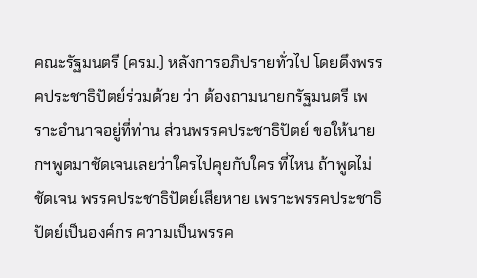คณะรัฐมนตรี (ครม.) หลังการอภิปรายทั่วไป โดยดึงพรรคประชาธิปัตย์ร่วมด้วย ว่า ต้องถามนายกรัฐมนตรี เพราะอำนาจอยู่ที่ท่าน ส่วนพรรคประชาธิปัตย์ ขอให้นายกฯพูดมาชัดเจนเลยว่าใครไปคุยกับใคร ที่ไหน ถ้าพูดไม่ชัดเจน พรรคประชาธิปัตย์เสียหาย เพราะพรรคประชาธิปัตย์เป็นองค์กร ความเป็นพรรค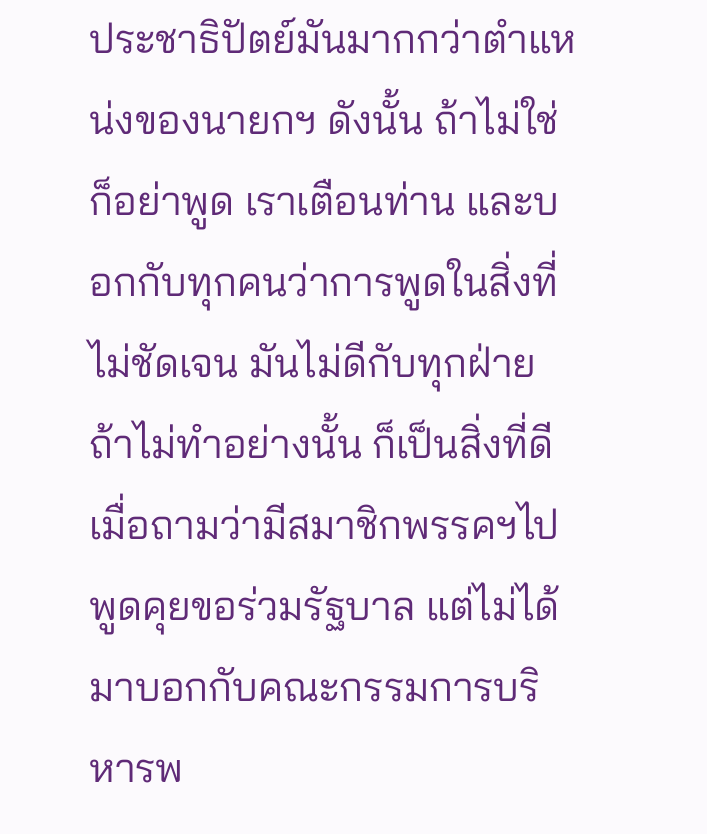ประชาธิปัตย์มันมากกว่าตำแหน่งของนายกฯ ดังนั้น ถ้าไม่ใช่ ก็อย่าพูด เราเตือนท่าน และบอกกับทุกคนว่าการพูดในสิ่งที่ไม่ชัดเจน มันไม่ดีกับทุกฝ่าย ถ้าไม่ทำอย่างนั้น ก็เป็นสิ่งที่ดี
เมื่อถามว่ามีสมาชิกพรรคฯไปพูดคุยขอร่วมรัฐบาล แต่ไม่ได้มาบอกกับคณะกรรมการบริหารพ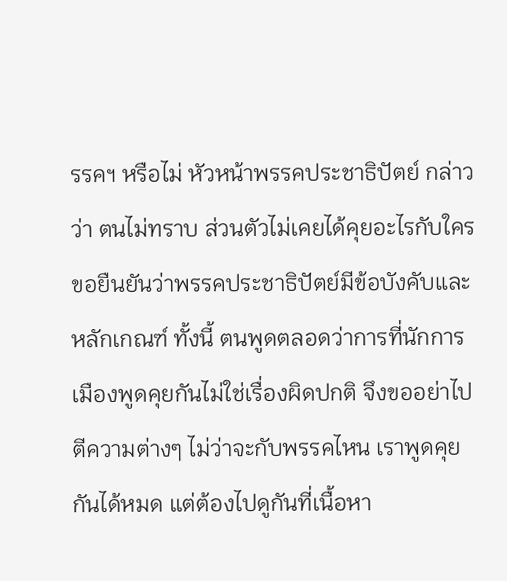รรคฯ หรือไม่ หัวหน้าพรรคประชาธิปัตย์ กล่าวว่า ตนไม่ทราบ ส่วนตัวไม่เคยได้คุยอะไรกับใคร ขอยืนยันว่าพรรคประชาธิปัตย์มีข้อบังคับและหลักเกณฑ์ ทั้งนี้ ตนพูดตลอดว่าการที่นักการเมืองพูดคุยกันไม่ใช่เรื่องผิดปกติ จึงขออย่าไปตีความต่างๆ ไม่ว่าจะกับพรรคไหน เราพูดคุยกันได้หมด แต่ต้องไปดูกันที่เนื้อหา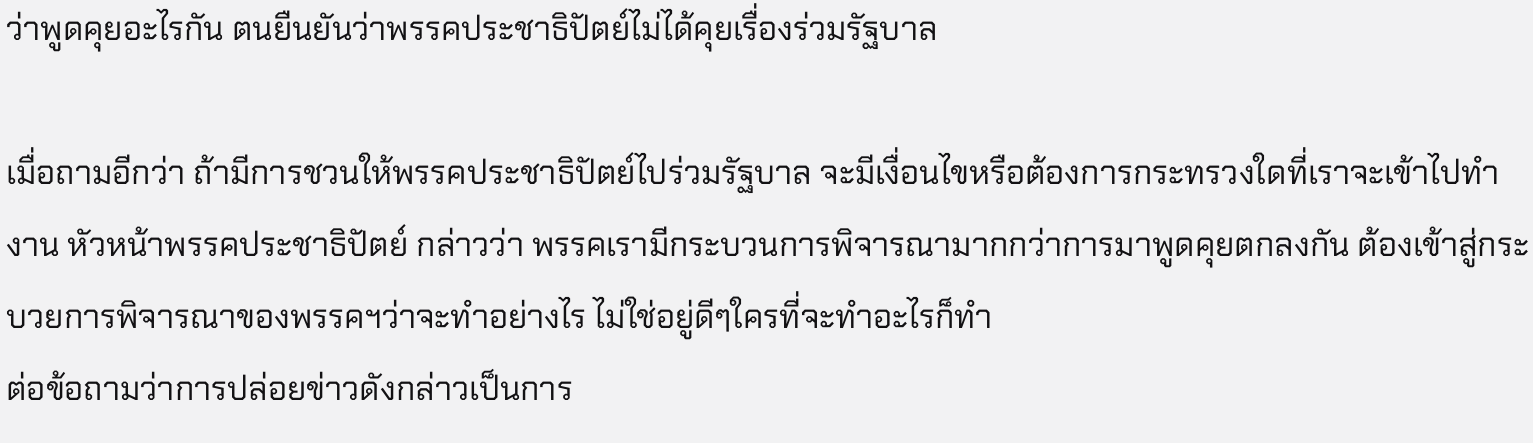ว่าพูดคุยอะไรกัน ตนยืนยันว่าพรรคประชาธิปัตย์ไม่ได้คุยเรื่องร่วมรัฐบาล

เมื่อถามอีกว่า ถ้ามีการชวนให้พรรคประชาธิปัตย์ไปร่วมรัฐบาล จะมีเงื่อนไขหรือต้องการกระทรวงใดที่เราจะเข้าไปทำงาน หัวหน้าพรรคประชาธิปัตย์ กล่าวว่า พรรคเรามีกระบวนการพิจารณามากกว่าการมาพูดคุยตกลงกัน ต้องเข้าสู่กระบวยการพิจารณาของพรรคฯว่าจะทำอย่างไร ไม่ใช่อยู่ดีๆใครที่จะทำอะไรก็ทำ
ต่อข้อถามว่าการปล่อยข่าวดังกล่าวเป็นการ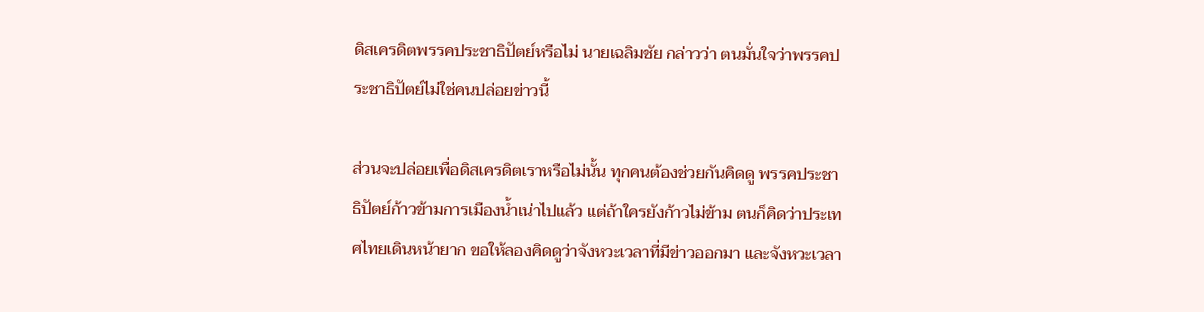ดิสเครดิตพรรคประชาธิปัตย์หรือไม่ นายเฉลิมชัย กล่าวว่า ตนมั่นใจว่าพรรคประชาธิปัตย์ไม่ใช่คนปล่อยข่าวนี้

ส่วนจะปล่อยเพื่อดิสเครดิตเราหรือไม่นั้น ทุกคนต้องช่วยกันคิดดู พรรคประชาธิปัตย์ก้าวข้ามการเมืองน้ำเน่าไปแล้ว แต่ถ้าใครยังก้าวไม่ข้าม ตนก็คิดว่าประเทศไทยเดินหน้ายาก ขอให้ลองคิดดูว่าจังหวะเวลาที่มีข่าวออกมา และจังหวะเวลา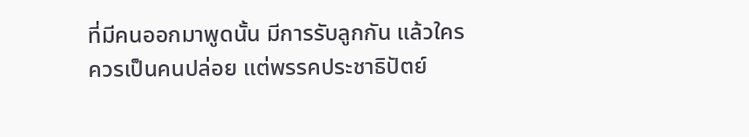ที่มีคนออกมาพูดนั้น มีการรับลูกกัน แล้วใครควรเป็นคนปล่อย แต่พรรคประชาธิปัตย์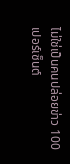ไม่ใช่เป็นคนปล่อยข่าว 100 เปอร์เซ็นต์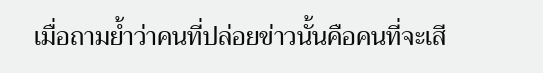เมื่อถามย้ำว่าคนที่ปล่อยข่าวนั้นคือคนที่จะเสี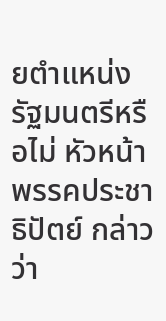ยตำแหน่งรัฐมนตรีหรือไม่ หัวหน้าพรรคประชาธิปัตย์ กล่าวว่า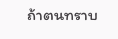ถ้าตนทราบ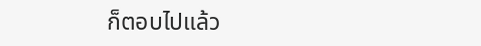ก็ตอบไปแล้ว